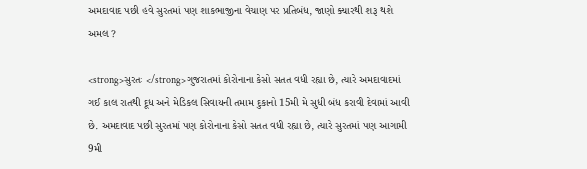અમદાવાદ પછી હવે સુરતમાં પણ શાકભાજીના વેચાણ પર પ્રતિબંધ, જાણો ક્યારથી શરૂ થશે અમલ ?

<strong>સુરતઃ </strong>ગુજરાતમાં કોરોનાના કેસો સતત વધી રહ્યા છે, ત્યારે અમદાવાદમાં ગઈ કાલ રાતથી દૂધ અને મેડિકલ સિવાયની તમામ દુકાનો 15મી મે સુધી બંધ કરાવી દેવામાં આવી છે. અમદાવાદ પછી સુરતમાં પણ કોરોનાના કેસો સતત વધી રહ્યા છે, ત્યારે સુરતમાં પણ આગામી 9મી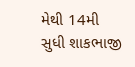મેથી 14મી સુધી શાકભાજી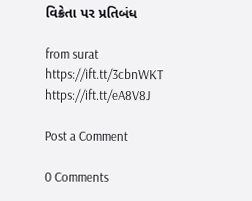વિક્રેતા પર પ્રતિબંધ

from surat https://ift.tt/3cbnWKT
https://ift.tt/eA8V8J

Post a Comment

0 Comments